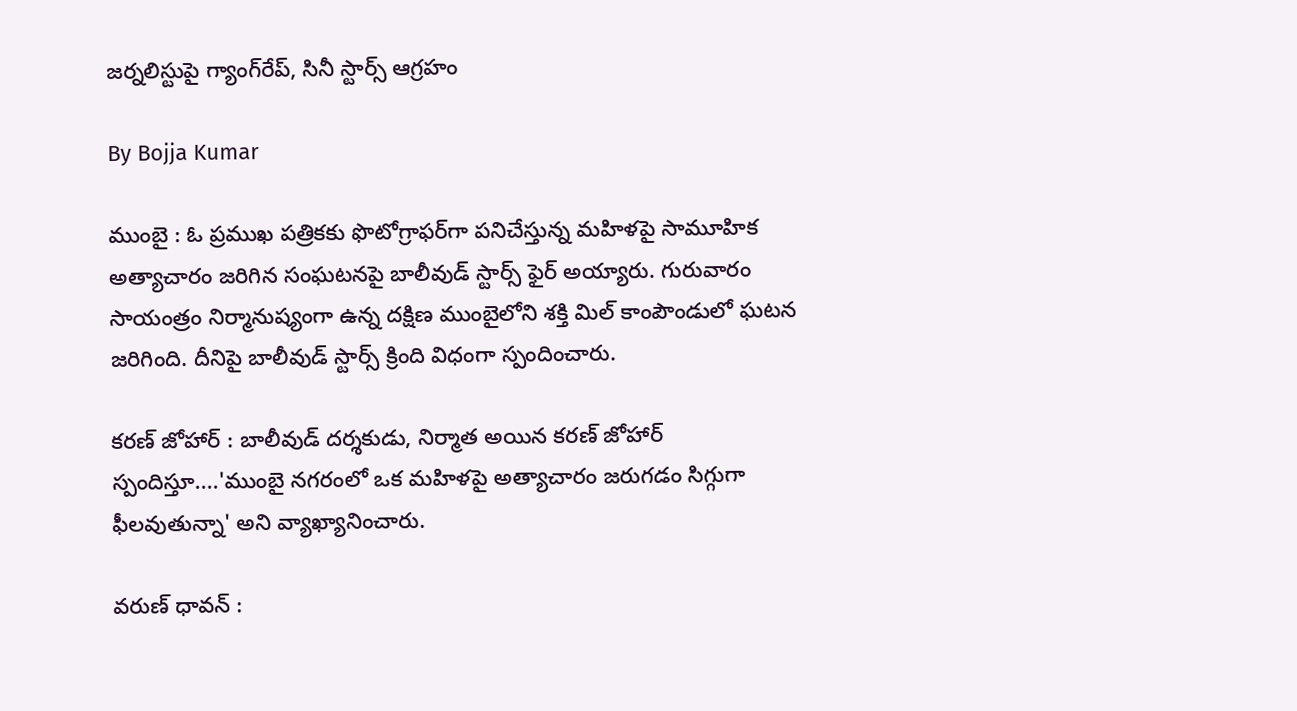జర్నలిస్టుపై గ్యాంగ్‌రేప్, సినీ స్టార్స్ ఆగ్రహం

By Bojja Kumar

ముంబై : ఓ ప్రముఖ పత్రికకు ఫొటోగ్రాఫర్‌గా పనిచేస్తున్న మహిళపై సామూహిక అత్యాచారం జరిగిన సంఘటనపై బాలీవుడ్ స్టార్స్ ఫైర్ అయ్యారు. గురువారం సాయంత్రం నిర్మానుష్యంగా ఉన్న దక్షిణ ముంబైలోని శక్తి మిల్ కాంపౌండులో ఘటన జరిగింది. దీనిపై బాలీవుడ్ స్టార్స్ క్రింది విధంగా స్పందించారు.

కరణ్ జోహార్ : బాలీవుడ్ దర్శకుడు, నిర్మాత అయిన కరణ్ జోహార్ స్పందిస్తూ....'ముంబై నగరంలో ఒక మహిళపై అత్యాచారం జరుగడం సిగ్గుగా ఫీలవుతున్నా' అని వ్యాఖ్యానించారు.

వరుణ్ ధావన్ :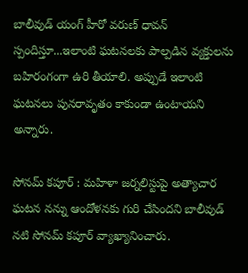బాలీవుడ్ యంగ్ హీరో వరుణ్ ధావన్ స్పందిస్తూ...ఇలాంటి ఘటనలకు పాల్పడిన వ్యక్తులను బహిరంగంగా ఉరి తీయాలి. అప్పుడే ఇలాంటి ఘటనలు పునరావృతం కాకుండా ఉంటాయని అన్నారు.

సోనమ్ కపూర్ : మహిళా జర్నలిస్టుపై అత్యాచార ఘటన నన్ను ఆందోళనకు గురి చేసిందని బాలీవుడ్ నటి సోనమ్ కపూర్ వ్యాఖ్యానించారు.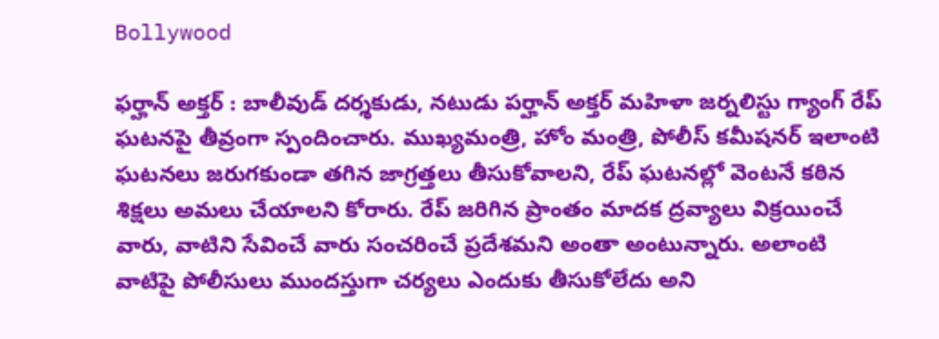Bollywood

ఫర్హాన్ అక్తర్ : బాలీవుడ్ దర్శకుడు, నటుడు పర్హాన్ అక్తర్ మహిళా జర్నలిస్టు గ్యాంగ్ రేప్ ఘటనపై తీవ్రంగా స్పందించారు. ముఖ్యమంత్రి, హోం మంత్రి, పోలీస్ కమీషనర్ ఇలాంటి ఘటనలు జరుగకుండా తగిన జాగ్రత్తలు తీసుకోవాలని, రేప్ ఘటనల్లో వెంటనే కఠిన శిక్షలు అమలు చేయాలని కోరారు. రేప్ జరిగిన ప్రాంతం మాదక ద్రవ్యాలు విక్రయించే వారు, వాటిని సేవించే వారు సంచరించే ప్రదేశమని అంతా అంటున్నారు. అలాంటి వాటిపై పోలీసులు ముందస్తుగా చర్యలు ఎందుకు తీసుకోలేదు అని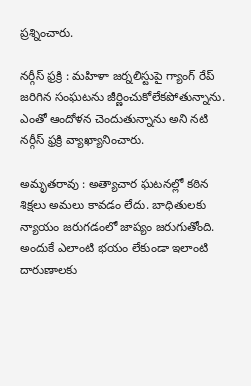ప్రశ్నించారు.

నర్గీస్ ఫ్రక్రి : మహిళా జర్నలిస్టుపై గ్యాంగ్ రేప్ జరిగిన సంఘటను జీర్ణించుకోలేకపోతున్నాను. ఎంతో ఆందోళన చెందుతున్నాను అని నటి నర్గీస్ ఫ్రక్రి వ్యాఖ్యానించారు.

అమృతరావు : అత్యాచార ఘటనల్లో కఠిన శిక్షలు అమలు కావడం లేదు. బాధితులకు న్యాయం జరుగడంలో జాప్యం జరుగుతోంది. అందుకే ఎలాంటి భయం లేకుండా ఇలాంటి దారుణాలకు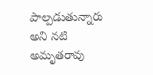పాల్పడుతున్నారు అని నటి అమృతరావు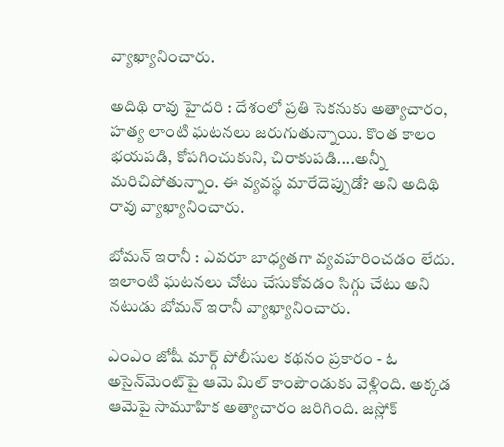వ్యాఖ్యానించారు.

అదిథి రావు హైదరి : దేశంలో ప్రతి సెకనుకు అత్యాచారం, హత్య లాంటి ఘటనలు జరుగుతున్నాయి. కొంత కాలం భయపడి, కోపగించుకుని, చిరాకుపడి....అన్నీ మరిచిపోతున్నాం. ఈ వ్యవస్థ మారేదెప్పుడో? అని అదిథి రావు వ్యాఖ్యానించారు.

బోమన్ ఇరానీ : ఎవరూ బాధ్యతగా వ్యవహరించడం లేదు. ఇలాంటి ఘటనలు చోటు చేసుకోవడం సిగ్గు చేటు అని నటుడు బోమన్ ఇరానీ వ్యాఖ్యానించారు.

ఎంఎం జోషీ మార్గ్ పోలీసుల కథనం ప్రకారం - ఓ అసైన్‌మెంట్‌పై ఆమె మిల్ కాంపౌండుకు వెళ్లింది. అక్కడ ఆమెపై సామూహిక అత్యాచారం జరిగింది. జస్లోక్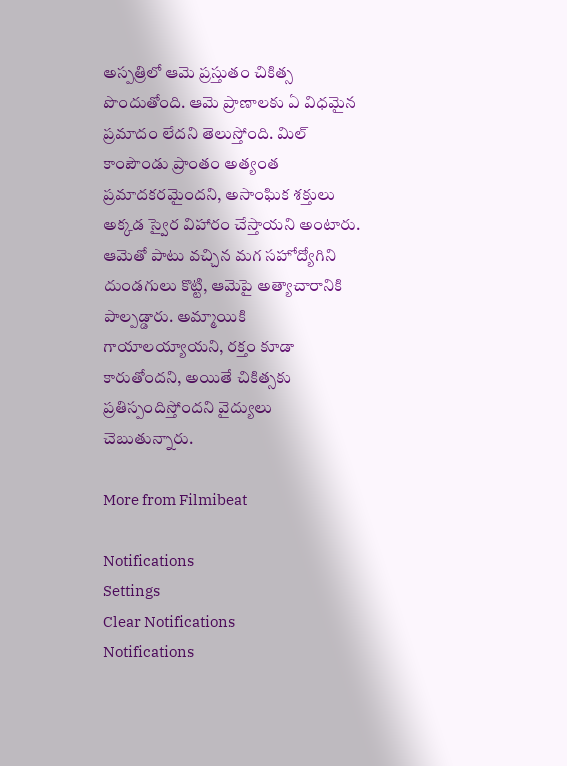అస్పత్రిలో ఆమె ప్రస్తుతం చికిత్స పొందుతోంది. ఆమె ప్రాణాలకు ఏ విధమైన ప్రమాదం లేదని తెలుస్తోంది. మిల్ కాంపౌండు ప్రాంతం అత్యంత ప్రమాదకరమైందని, అసాంఘిక శక్తులు అక్కడ స్వైర విహారం చేస్తాయని అంటారు. ఆమెతో పాటు వచ్చిన మగ సహోద్యోగిని దుండగులు కొట్టి, ఆమెపై అత్యాచారానికి పాల్పడ్డారు. అమ్మాయికి గాయాలయ్యాయని, రక్తం కూడా కారుతోందని, అయితే చికిత్సకు ప్రతిస్పందిస్తోందని వైద్యులు చెబుతున్నారు.

More from Filmibeat

Notifications
Settings
Clear Notifications
Notifications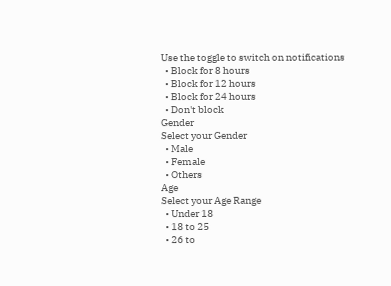Use the toggle to switch on notifications
  • Block for 8 hours
  • Block for 12 hours
  • Block for 24 hours
  • Don't block
Gender
Select your Gender
  • Male
  • Female
  • Others
Age
Select your Age Range
  • Under 18
  • 18 to 25
  • 26 to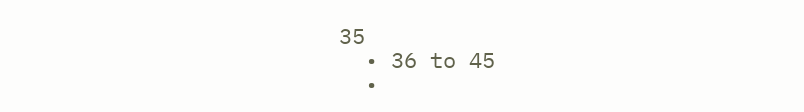35
  • 36 to 45
  •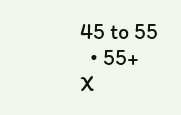45 to 55
  • 55+
X